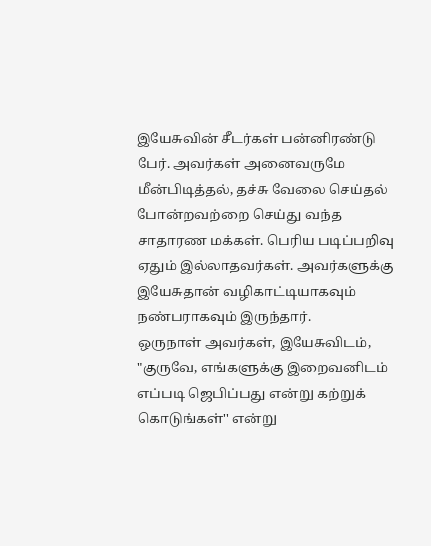இயேசுவின் சீடர்கள் பன்னிரண்டு பேர். அவர்கள் அனைவருமே மீன்பிடித்தல், தச்சு வேலை செய்தல் போன்றவற்றை செய்து வந்த சாதாரண மக்கள். பெரிய படிப்பறிவு ஏதும் இல்லாதவர்கள். அவர்களுக்கு இயேசுதான் வழிகாட்டியாகவும் நண்பராகவும் இருந்தார்.
ஒருநாள் அவர்கள், இயேசுவிடம், "குருவே, எங்களுக்கு இறைவனிடம் எப்படி ஜெபிப்பது என்று கற்றுக் கொடுங்கள்'' என்று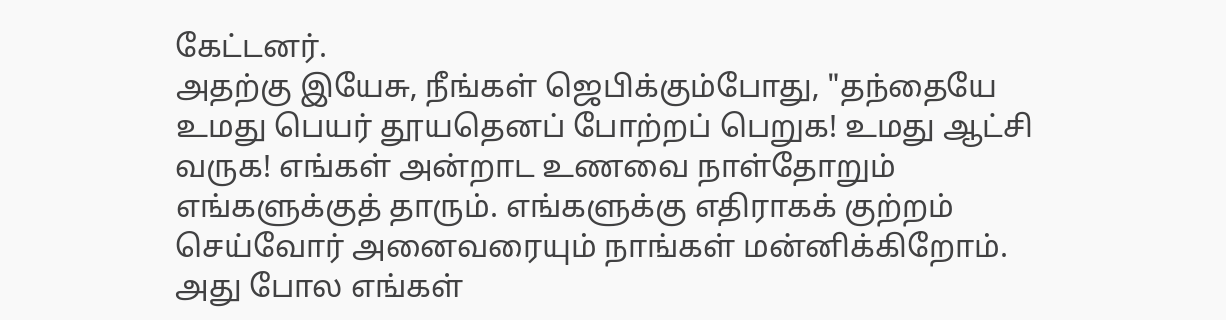கேட்டனர்.
அதற்கு இயேசு, நீங்கள் ஜெபிக்கும்போது, "தந்தையே உமது பெயர் தூயதெனப் போற்றப் பெறுக! உமது ஆட்சி வருக! எங்கள் அன்றாட உணவை நாள்தோறும் எங்களுக்குத் தாரும். எங்களுக்கு எதிராகக் குற்றம் செய்வோர் அனைவரையும் நாங்கள் மன்னிக்கிறோம். அது போல எங்கள்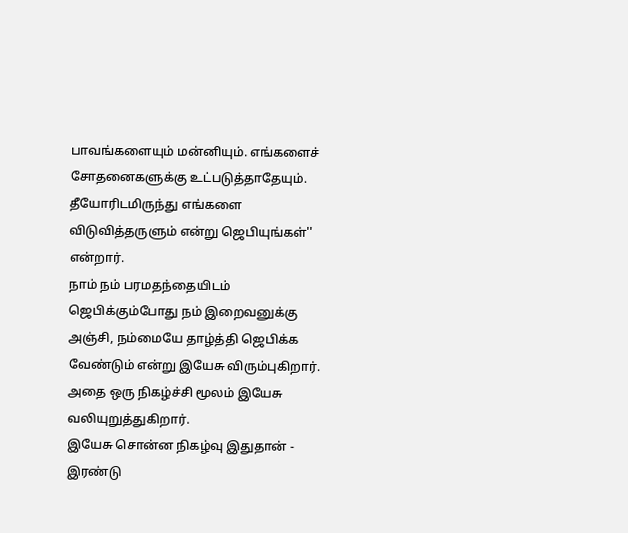பாவங்களையும் மன்னியும். எங்களைச் சோதனைகளுக்கு உட்படுத்தாதேயும். தீயோரிடமிருந்து எங்களை விடுவித்தருளும் என்று ஜெபியுங்கள்'' என்றார்.
நாம் நம் பரமதந்தையிடம் ஜெபிக்கும்போது நம் இறைவனுக்கு அஞ்சி, நம்மையே தாழ்த்தி ஜெபிக்க வேண்டும் என்று இயேசு விரும்புகிறார். அதை ஒரு நிகழ்ச்சி மூலம் இயேசு வலியுறுத்துகிறார்.
இயேசு சொன்ன நிகழ்வு இதுதான் - இரண்டு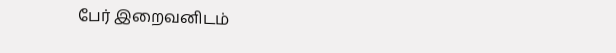பேர் இறைவனிடம்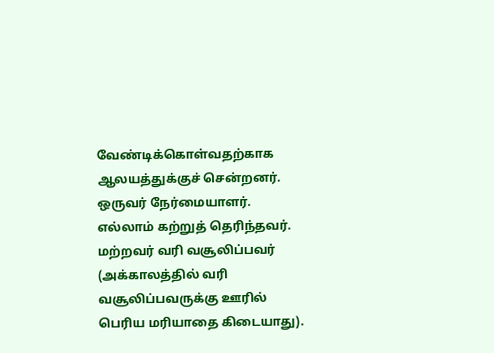வேண்டிக்கொள்வதற்காக ஆலயத்துக்குச் சென்றனர். ஒருவர் நேர்மையாளர். எல்லாம் கற்றுத் தெரிந்தவர். மற்றவர் வரி வசூலிப்பவர் (அக்காலத்தில் வரி வசூலிப்பவருக்கு ஊரில் பெரிய மரியாதை கிடையாது).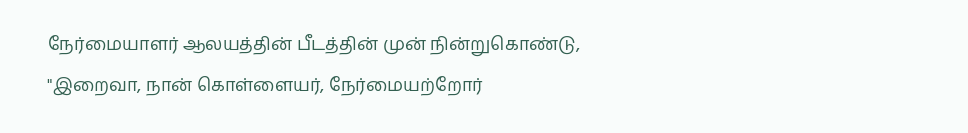நேர்மையாளர் ஆலயத்தின் பீடத்தின் முன் நின்றுகொண்டு, "இறைவா, நான் கொள்ளையர், நேர்மையற்றோர்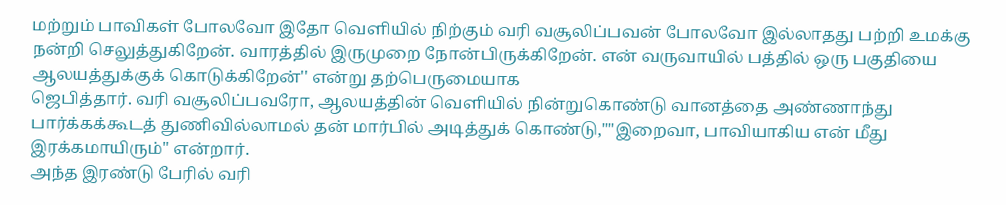மற்றும் பாவிகள் போலவோ இதோ வெளியில் நிற்கும் வரி வசூலிப்பவன் போலவோ இல்லாதது பற்றி உமக்கு நன்றி செலுத்துகிறேன். வாரத்தில் இருமுறை நோன்பிருக்கிறேன். என் வருவாயில் பத்தில் ஒரு பகுதியை ஆலயத்துக்குக் கொடுக்கிறேன்'' என்று தற்பெருமையாக
ஜெபித்தார். வரி வசூலிப்பவரோ, ஆலயத்தின் வெளியில் நின்றுகொண்டு வானத்தை அண்ணாந்து பார்க்கக்கூடத் துணிவில்லாமல் தன் மார்பில் அடித்துக் கொண்டு,""இறைவா, பாவியாகிய என் மீது இரக்கமாயிரும்'' என்றார்.
அந்த இரண்டு பேரில் வரி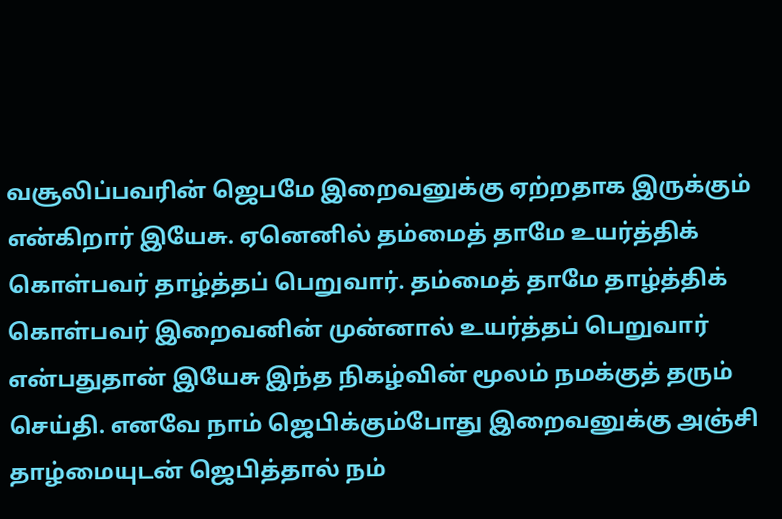வசூலிப்பவரின் ஜெபமே இறைவனுக்கு ஏற்றதாக இருக்கும் என்கிறார் இயேசு. ஏனெனில் தம்மைத் தாமே உயர்த்திக் கொள்பவர் தாழ்த்தப் பெறுவார். தம்மைத் தாமே தாழ்த்திக் கொள்பவர் இறைவனின் முன்னால் உயர்த்தப் பெறுவார் என்பதுதான் இயேசு இந்த நிகழ்வின் மூலம் நமக்குத் தரும் செய்தி. எனவே நாம் ஜெபிக்கும்போது இறைவனுக்கு அஞ்சி தாழ்மையுடன் ஜெபித்தால் நம்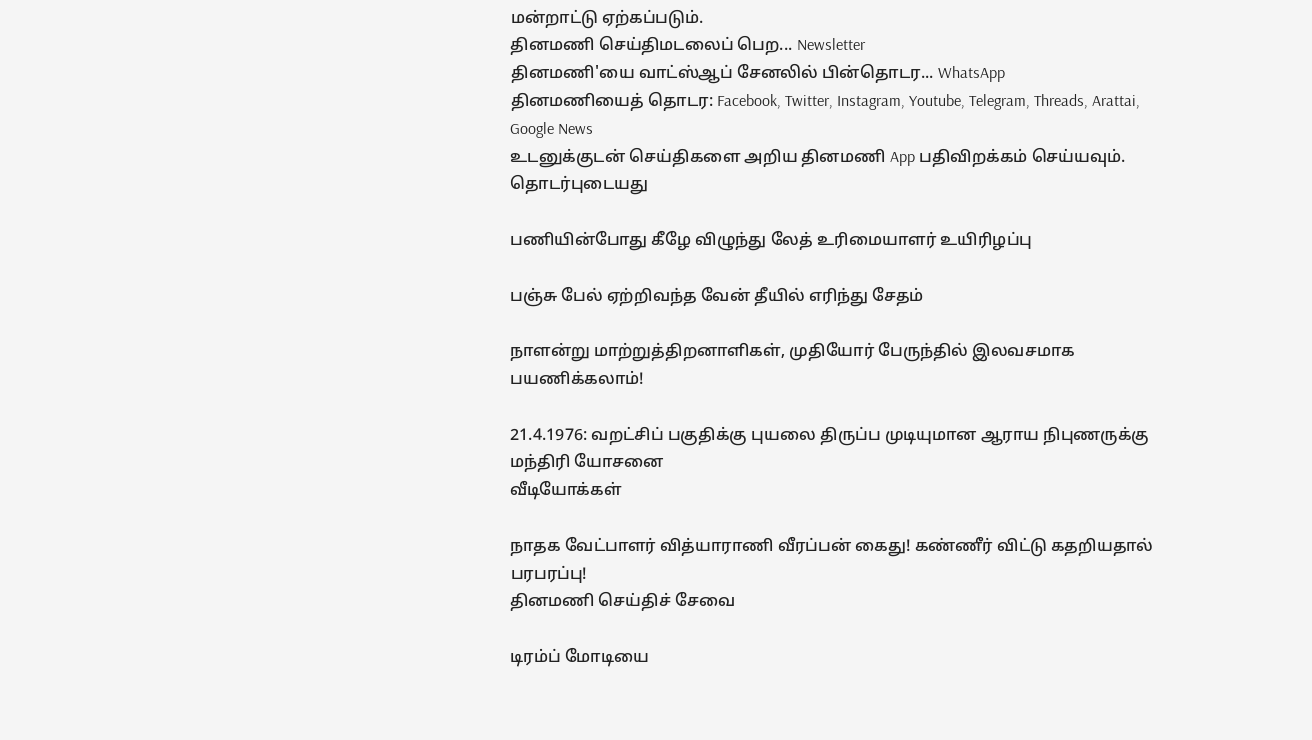மன்றாட்டு ஏற்கப்படும்.
தினமணி செய்திமடலைப் பெற... Newsletter
தினமணி'யை வாட்ஸ்ஆப் சேனலில் பின்தொடர... WhatsApp
தினமணியைத் தொடர: Facebook, Twitter, Instagram, Youtube, Telegram, Threads, Arattai, Google News
உடனுக்குடன் செய்திகளை அறிய தினமணி App பதிவிறக்கம் செய்யவும்.
தொடர்புடையது

பணியின்போது கீழே விழுந்து லேத் உரிமையாளர் உயிரிழப்பு

பஞ்சு பேல் ஏற்றிவந்த வேன் தீயில் எரிந்து சேதம்

நாளன்று மாற்றுத்திறனாளிகள், முதியோர் பேருந்தில் இலவசமாக பயணிக்கலாம்!

21.4.1976: வறட்சிப் பகுதிக்கு புயலை திருப்ப முடியுமான ஆராய நிபுணருக்கு மந்திரி யோசனை
வீடியோக்கள்

நாதக வேட்பாளர் வித்யாராணி வீரப்பன் கைது! கண்ணீர் விட்டு கதறியதால் பரபரப்பு!
தினமணி செய்திச் சேவை

டிரம்ப் மோடியை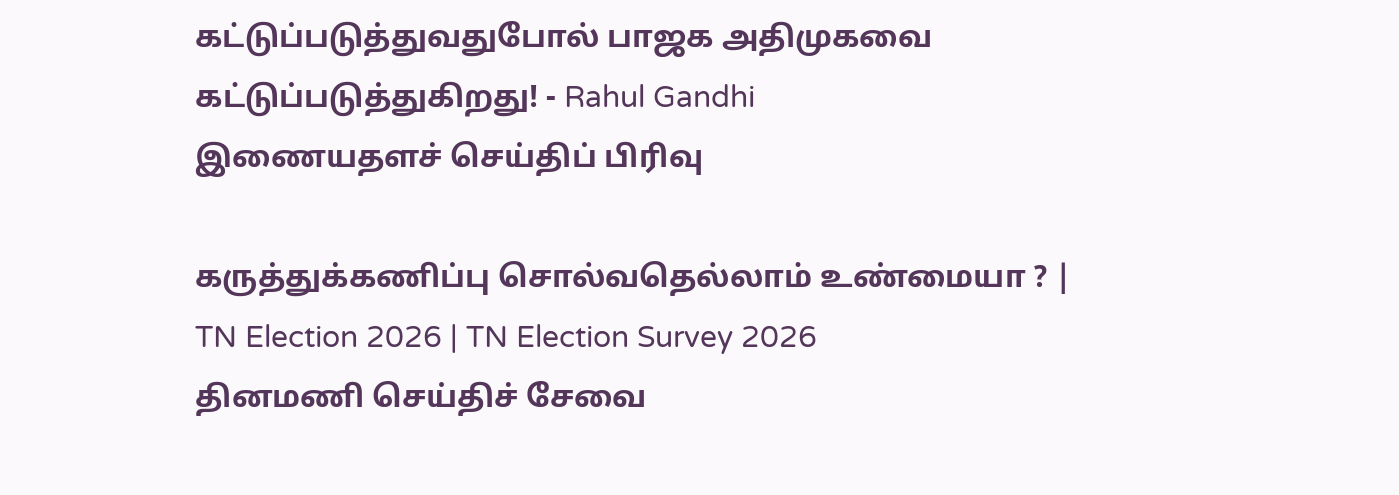கட்டுப்படுத்துவதுபோல் பாஜக அதிமுகவை கட்டுப்படுத்துகிறது! - Rahul Gandhi
இணையதளச் செய்திப் பிரிவு

கருத்துக்கணிப்பு சொல்வதெல்லாம் உண்மையா ? | TN Election 2026 | TN Election Survey 2026
தினமணி செய்திச் சேவை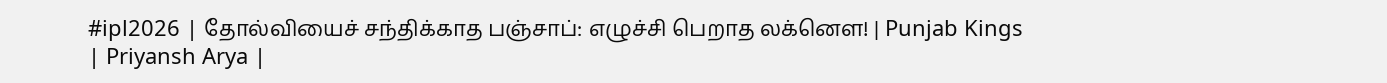#ipl2026 | தோல்வியைச் சந்திக்காத பஞ்சாப்: எழுச்சி பெறாத லக்னௌ! | Punjab Kings | Priyansh Arya |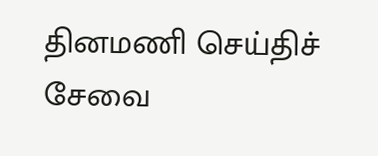தினமணி செய்திச் சேவை